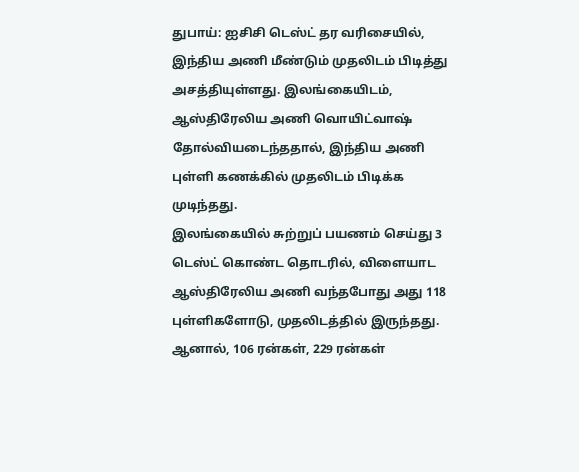துபாய்: ஐசிசி டெஸ்ட் தர வரிசையில், இந்திய அணி மீண்டும் முதலிடம் பிடித்து அசத்தியுள்ளது. இலங்கையிடம், ஆஸ்திரேலிய அணி வொயிட்வாஷ் தோல்வியடைந்ததால், இந்திய அணி புள்ளி கணக்கில் முதலிடம் பிடிக்க முடிந்தது.
இலங்கையில் சுற்றுப் பயணம் செய்து 3 டெஸ்ட் கொண்ட தொடரில், விளையாட ஆஸ்திரேலிய அணி வந்தபோது அது 118 புள்ளிகளோடு, முதலிடத்தில் இருந்தது. ஆனால், 106 ரன்கள், 229 ரன்கள்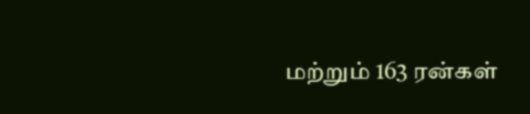மற்றும் 163 ரன்கள்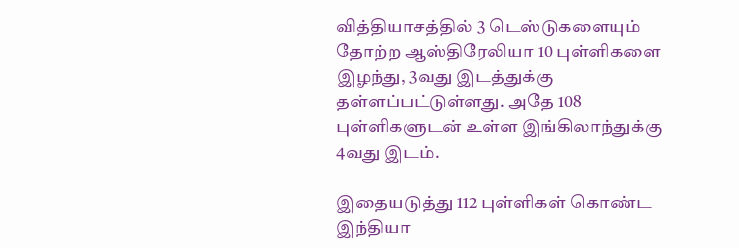வித்தியாசத்தில் 3 டெஸ்டுகளையும் தோற்ற ஆஸ்திரேலியா 10 புள்ளிகளை இழந்து, 3வது இடத்துக்கு தள்ளப்பட்டுள்ளது. அதே 108 புள்ளிகளுடன் உள்ள இங்கிலாந்துக்கு 4வது இடம்.

இதையடுத்து 112 புள்ளிகள் கொண்ட இந்தியா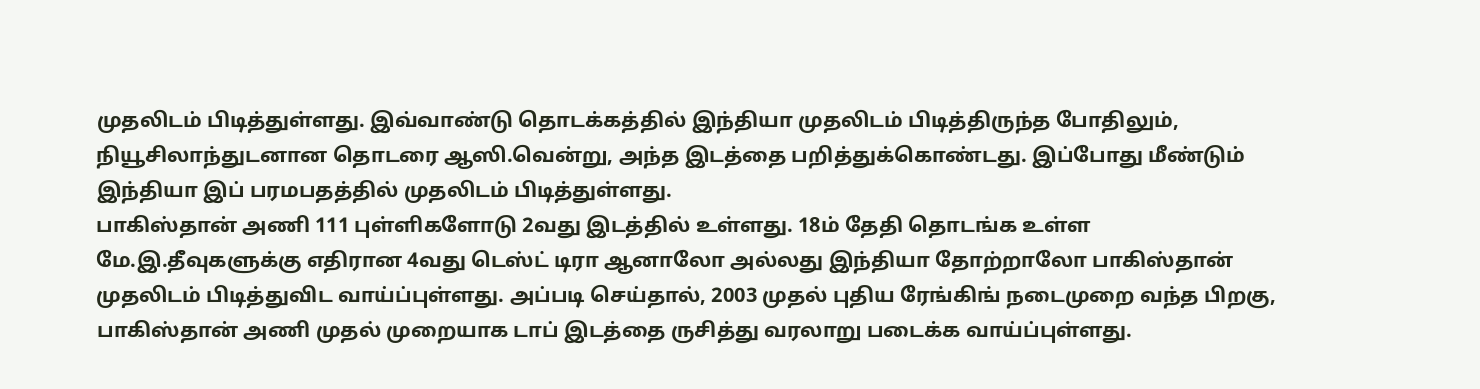முதலிடம் பிடித்துள்ளது. இவ்வாண்டு தொடக்கத்தில் இந்தியா முதலிடம் பிடித்திருந்த போதிலும், நியூசிலாந்துடனான தொடரை ஆஸி.வென்று, அந்த இடத்தை பறித்துக்கொண்டது. இப்போது மீண்டும் இந்தியா இப் பரமபதத்தில் முதலிடம் பிடித்துள்ளது.
பாகிஸ்தான் அணி 111 புள்ளிகளோடு 2வது இடத்தில் உள்ளது. 18ம் தேதி தொடங்க உள்ள மே.இ.தீவுகளுக்கு எதிரான 4வது டெஸ்ட் டிரா ஆனாலோ அல்லது இந்தியா தோற்றாலோ பாகிஸ்தான் முதலிடம் பிடித்துவிட வாய்ப்புள்ளது. அப்படி செய்தால், 2003 முதல் புதிய ரேங்கிங் நடைமுறை வந்த பிறகு, பாகிஸ்தான் அணி முதல் முறையாக டாப் இடத்தை ருசித்து வரலாறு படைக்க வாய்ப்புள்ளது.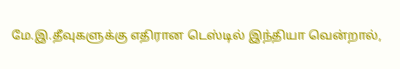மே.இ.தீவுகளுக்கு எதிரான டெஸ்டில் இந்தியா வென்றால்,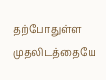தற்போதுள்ள முதலிடத்தையே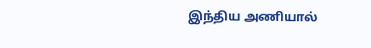இந்திய அணியால்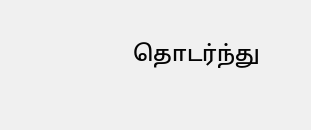தொடர்ந்து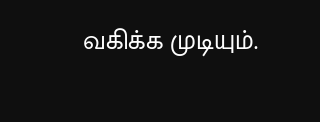வகிக்க முடியும்.